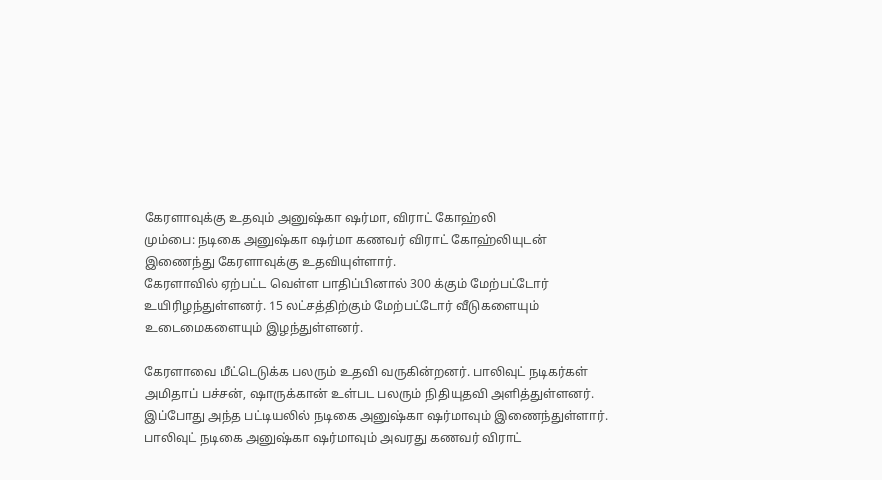கேரளாவுக்கு உதவும் அனுஷ்கா ஷர்மா, விராட் கோஹ்லி
மும்பை: நடிகை அனுஷ்கா ஷர்மா கணவர் விராட் கோஹ்லியுடன் இணைந்து கேரளாவுக்கு உதவியுள்ளார்.
கேரளாவில் ஏற்பட்ட வெள்ள பாதிப்பினால் 300 க்கும் மேற்பட்டோர் உயிரிழந்துள்ளனர். 15 லட்சத்திற்கும் மேற்பட்டோர் வீடுகளையும் உடைமைகளையும் இழந்துள்ளனர்.

கேரளாவை மீட்டெடுக்க பலரும் உதவி வருகின்றனர். பாலிவுட் நடிகர்கள் அமிதாப் பச்சன், ஷாருக்கான் உள்பட பலரும் நிதியுதவி அளித்துள்ளனர். இப்போது அந்த பட்டியலில் நடிகை அனுஷ்கா ஷர்மாவும் இணைந்துள்ளார்.
பாலிவுட் நடிகை அனுஷ்கா ஷர்மாவும் அவரது கணவர் விராட்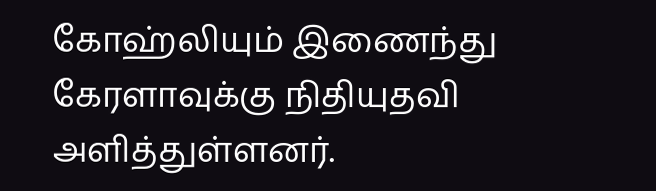கோஹ்லியும் இணைந்து கேரளாவுக்கு நிதியுதவி அளித்துள்ளனர்.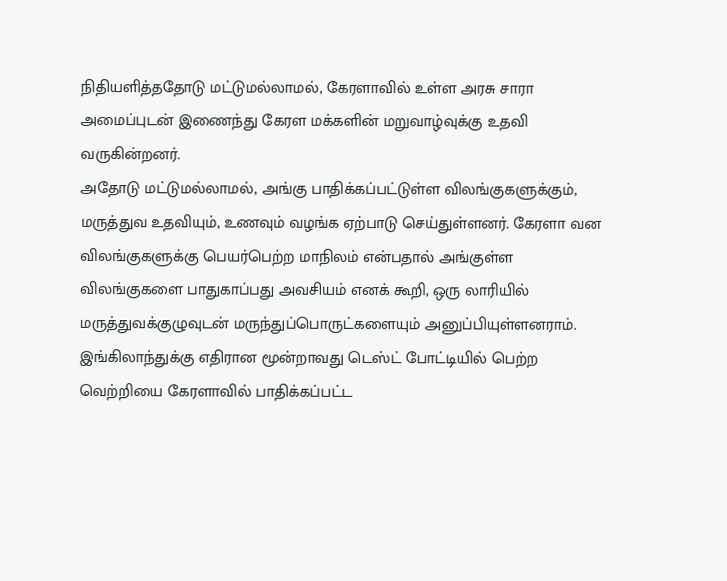நிதியளித்ததோடு மட்டுமல்லாமல், கேரளாவில் உள்ள அரசு சாரா அமைப்புடன் இணைந்து கேரள மக்களின் மறுவாழ்வுக்கு உதவி வருகின்றனர்.
அதோடு மட்டுமல்லாமல், அங்கு பாதிக்கப்பட்டுள்ள விலங்குகளுக்கும், மருத்துவ உதவியும், உணவும் வழங்க ஏற்பாடு செய்துள்ளனர். கேரளா வன விலங்குகளுக்கு பெயர்பெற்ற மாநிலம் என்பதால் அங்குள்ள விலங்குகளை பாதுகாப்பது அவசியம் எனக் கூறி, ஒரு லாரியில் மருத்துவக்குழுவுடன் மருந்துப்பொருட்களையும் அனுப்பியுள்ளனராம்.
இங்கிலாந்துக்கு எதிரான மூன்றாவது டெஸ்ட் போட்டியில் பெற்ற வெற்றியை கேரளாவில் பாதிக்கப்பட்ட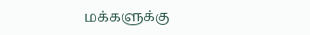மக்களுக்கு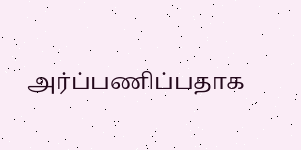அர்ப்பணிப்பதாக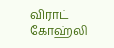விராட் கோஹ்லி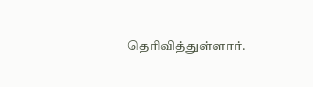தெரிவித்துள்ளார்.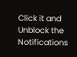Click it and Unblock the Notifications